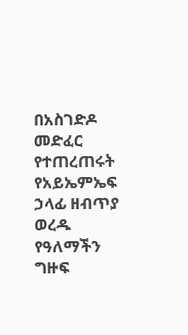በአስገድዶ መድፈር የተጠረጠሩት የአይኤምኤፍ ኃላፊ ዘብጥያ ወረዱ
የዓለማችን ግዙፍ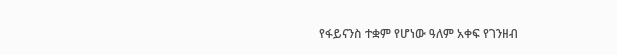የፋይናንስ ተቋም የሆነው ዓለም አቀፍ የገንዘብ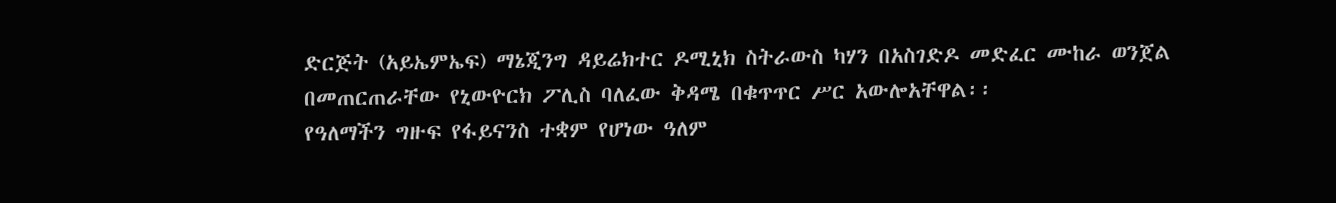ድርጅት (አይኤምኤፍ) ማኔጂንግ ዳይሬክተር ዶሚኒክ ስትራውስ ካሃን በአስገድዶ መድፈር ሙከራ ወንጀል በመጠርጠራቸው የኒውዮርክ ፖሊስ ባለፈው ቅዳሜ በቁጥጥር ሥር አውሎአቸዋል፡፡
የዓለማችን ግዙፍ የፋይናንስ ተቋም የሆነው ዓለም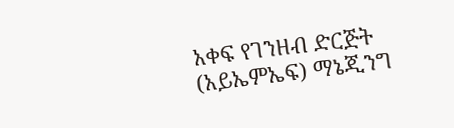አቀፍ የገንዘብ ድርጅት (አይኤምኤፍ) ማኔጂንግ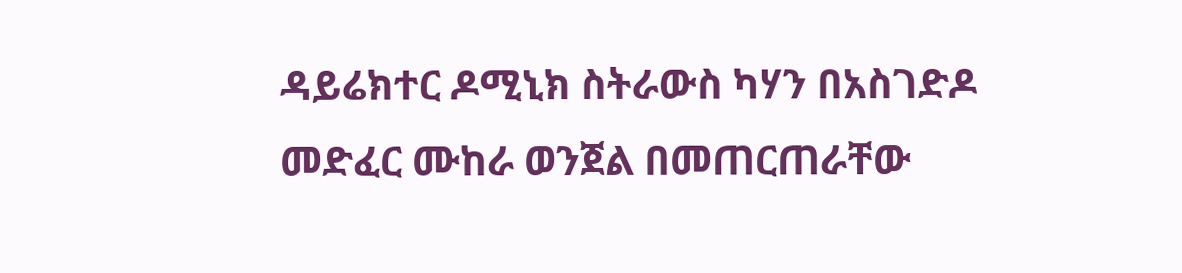ዳይሬክተር ዶሚኒክ ስትራውስ ካሃን በአስገድዶ መድፈር ሙከራ ወንጀል በመጠርጠራቸው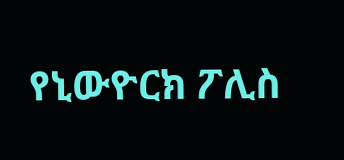የኒውዮርክ ፖሊስ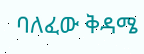ባለፈው ቅዳሜ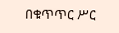በቁጥጥር ሥር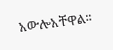አውሎአቸዋል፡፡